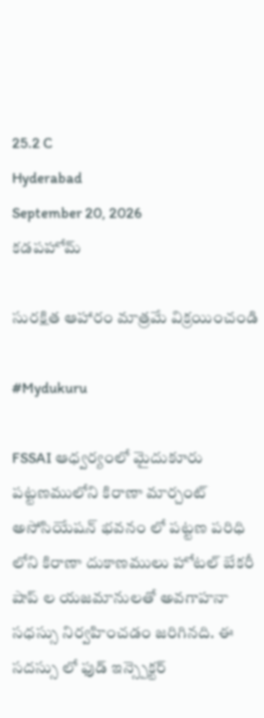25.2 C
Hyderabad
September 20, 2026
కడపహోమ్

సురక్షిత ఆహారం మాత్రమే విక్రయించండి

#Mydukuru

FSSAI ఆధ్వర్యంలో మైదుకూరు పట్టణములోని కిరాణా మార్చంట్ అసోసియేషన్ భవనం లో పట్టణ పరిధి లోని కిరాణా దుకాణములు హోటల్ బేకరీ షాప్ ల యజమానులతో అవగాహనా సధస్సు నిర్వహించడం జరిగినది. ఈ సదస్సు లో ఫుడ్ ఇన్స్పెక్టర్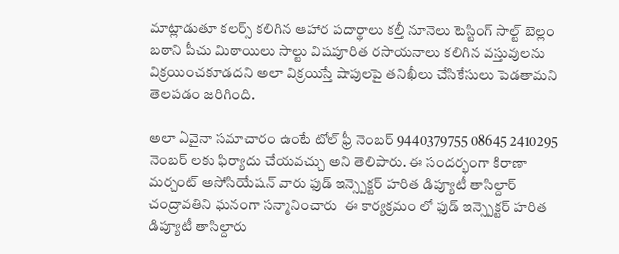మాట్లాడుతూ కలర్స్ కలిగిన ఆహార పదార్థాలు కల్తీ నూనెలు టెస్టింగ్ సాల్ట్ బెల్లం బఠాని పీచు మిఠాయిలు సాల్టు విషపూరిత రసాయనాలు కలిగిన వస్తువులను విక్రయించకూడదని అలా విక్రయిస్తే షాపులపై తనిఖీలు చేసికేసులు పెడతామని తెలపడం జరిగింది.

అలా ఏవైనా సమాచారం ఉంటే టోల్ ఫ్రీ నెంబర్ 9440379755 08645 2410295 నెంబర్ లకు ఫిర్యాదు చేయవచ్చు అని తెలిపారు. ఈ సందర్భంగా కిరాణా మర్చంట్ అసోసియేషన్ వారు ఫుడ్ ఇన్స్పెక్టర్ హరిత డిప్యూటీ తాసిల్దార్ చంద్రావతిని ఘనంగా సన్మానించారు  ఈ కార్యక్రమం లో ఫుడ్ ఇన్స్పెక్టర్ హరిత డిప్యూటీ తాసిల్దారు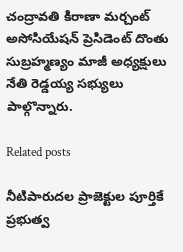చంద్రావతి కిరాణా మర్చంట్ అసోసియేషన్ ప్రెసిడెంట్ దొంతు సుబ్రహ్మణ్యం మాజీ అధ్యక్షులు నేతి రెడ్డయ్య సభ్యులు పాల్గొన్నారు.

Related posts

నీటిపారుదల ప్రాజెక్టుల పూర్తికే ప్రభుత్వ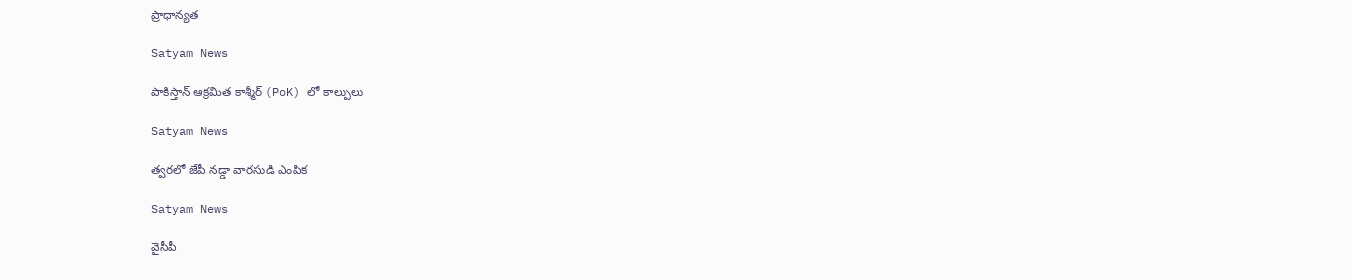ప్రాధాన్యత

Satyam News

పాకిస్తాన్ ఆక్రమిత కాశ్మీర్ (PoK) లో కాల్పులు

Satyam News

త్వరలో జేపీ నడ్డా వారసుడి ఎంపిక

Satyam News

వైసీపీ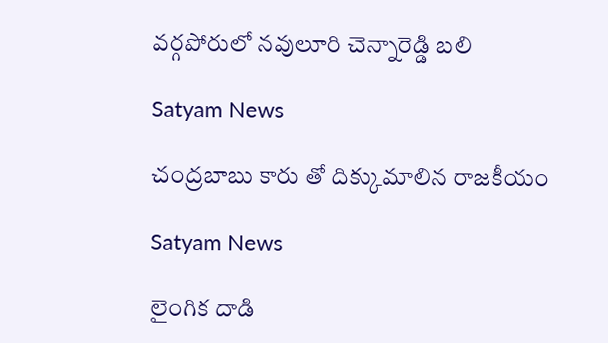వర్గపోరులో నవులూరి చెన్నారెడ్డి బలి

Satyam News

చంద్రబాబు కారు తో దిక్కుమాలిన రాజకీయం

Satyam News

లైంగిక దాడి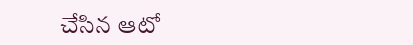చేసిన ఆటో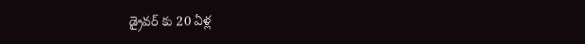డ్రైవర్ కు 20 ఏళ్ల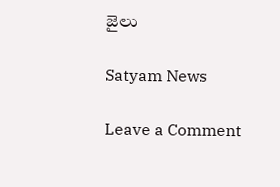జైలు

Satyam News

Leave a Comment